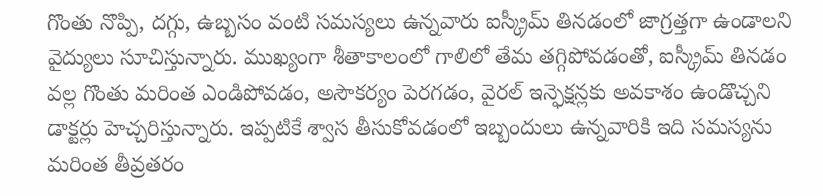గొంతు నొప్పి, దగ్గు, ఉబ్బసం వంటి సమస్యలు ఉన్నవారు ఐస్క్రీమ్ తినడంలో జాగ్రత్తగా ఉండాలని వైద్యులు సూచిస్తున్నారు. ముఖ్యంగా శీతాకాలంలో గాలిలో తేమ తగ్గిపోవడంతో, ఐస్క్రీమ్ తినడం వల్ల గొంతు మరింత ఎండిపోవడం, అసౌకర్యం పెరగడం, వైరల్ ఇన్ఫెక్షన్లకు అవకాశం ఉండొచ్చని డాక్టర్లు హెచ్చరిస్తున్నారు. ఇప్పటికే శ్వాస తీసుకోవడంలో ఇబ్బందులు ఉన్నవారికి ఇది సమస్యను మరింత తీవ్రతరం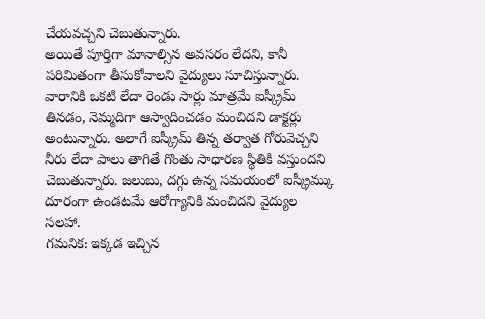చేయవచ్చని చెబుతున్నారు.
అయితే పూర్తిగా మానాల్సిన అవసరం లేదని, కానీ పరిమితంగా తీసుకోవాలని వైద్యులు సూచిస్తున్నారు. వారానికి ఒకటి లేదా రెండు సార్లు మాత్రమే ఐస్క్రీమ్ తినడం, నెమ్మదిగా ఆస్వాదించడం మంచిదని డాక్టర్లు అంటున్నారు. అలాగే ఐస్క్రీమ్ తిన్న తర్వాత గోరువెచ్చని నీరు లేదా పాలు తాగితే గొంతు సాధారణ స్థితికి వస్తుందని చెబుతున్నారు. జలుబు, దగ్గు ఉన్న సమయంలో ఐస్క్రీమ్కు దూరంగా ఉండటమే ఆరోగ్యానికి మంచిదని వైద్యుల సలహా.
గమనిక: ఇక్కడ ఇచ్చిన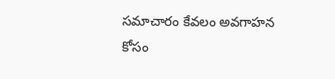సమాచారం కేవలం అవగాహన కోసం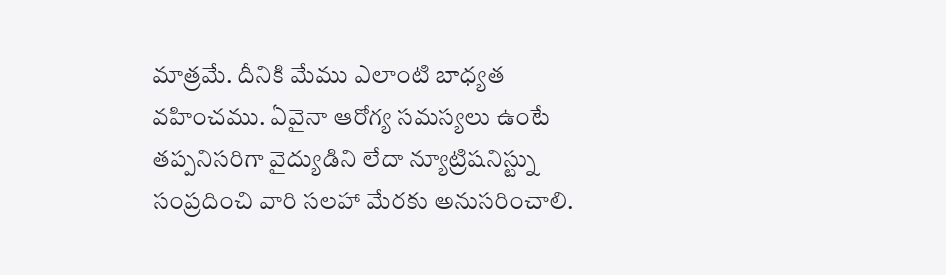మాత్రమే. దీనికి మేము ఎలాంటి బాధ్యత వహించము. ఏవైనా ఆరోగ్య సమస్యలు ఉంటే తప్పనిసరిగా వైద్యుడిని లేదా న్యూట్రిషనిస్ట్ను సంప్రదించి వారి సలహా మేరకు అనుసరించాలి.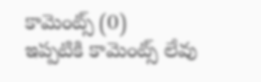కామెంట్స్ (0)
ఇప్పటికి కామెంట్స్ లేవు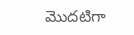మొదటిగా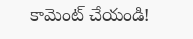కామెంట్ చేయండి!